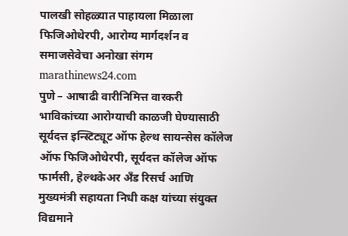पालखी सोहळ्यात पाहायला मिळाला फिजिओथेरपी, आरोग्य मार्गदर्शन व समाजसेवेचा अनोखा संगम
marathinews24.com
पुणे – आषाढी वारीनिमित्त वारकरी भाविकांच्या आरोग्याची काळजी घेण्यासाठी सूर्यदत्त इन्स्टिट्यूट ऑफ हेल्थ सायन्सेस कॉलेज ऑफ फिजिओथेरपी, सूर्यदत्त कॉलेज ऑफ फार्मसी, हेल्थकेअर अँड रिसर्च आणि मुख्यमंत्री सहायता निधी कक्ष यांच्या संयुक्त विद्यमाने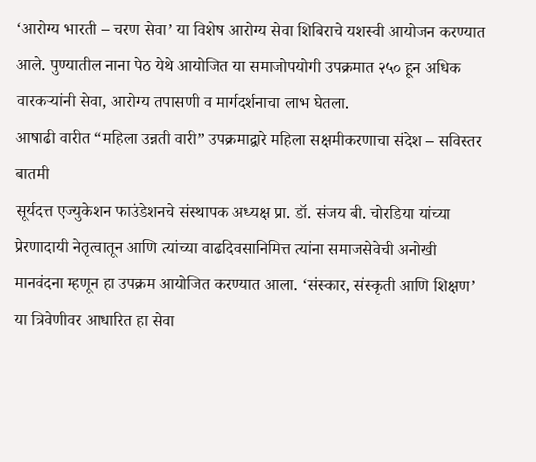‘आरोग्य भारती – चरण सेवा’ या विशेष आरोग्य सेवा शिबिराचे यशस्वी आयोजन करण्यात आले. पुण्यातील नाना पेठ येथे आयोजित या समाजोपयोगी उपक्रमात २५० हून अधिक वारकऱ्यांनी सेवा, आरोग्य तपासणी व मार्गदर्शनाचा लाभ घेतला.
आषाढी वारीत “महिला उन्नती वारी” उपक्रमाद्वारे महिला सक्षमीकरणाचा संदेश – सविस्तर बातमी
सूर्यदत्त एज्युकेशन फाउंडेशनचे संस्थापक अध्यक्ष प्रा. डॉ. संजय बी. चोरडिया यांच्या प्रेरणादायी नेतृत्वातून आणि त्यांच्या वाढदिवसानिमित्त त्यांना समाजसेवेची अनोखी मानवंदना म्हणून हा उपक्रम आयोजित करण्यात आला. ‘संस्कार, संस्कृती आणि शिक्षण’ या त्रिवेणीवर आधारित हा सेवा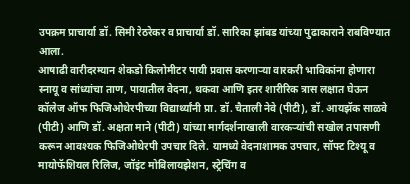उपक्रम प्राचार्या डॉ. सिमी रेठरेकर व प्राचार्या डॉ. सारिका झांबड यांच्या पुढाकाराने राबविण्यात आला.
आषाढी वारीदरम्यान शेकडो किलोमीटर पायी प्रवास करणाऱ्या वारकरी भाविकांना होणारा स्नायू व सांध्यांचा ताण, पायातील वेदना, थकवा आणि इतर शारीरिक त्रास लक्षात घेऊन कॉलेज ऑफ फिजिओथेरपीच्या विद्यार्थ्यांनी प्रा. डॉ. चैताली नेवे (पीटी), डॉ. आयझॅक साळवे (पीटी) आणि डॉ. अक्षता माने (पीटी) यांच्या मार्गदर्शनाखाली वारकऱ्यांची सखोल तपासणी करून आवश्यक फिजिओथेरपी उपचार दिले. यामध्ये वेदनाशामक उपचार, सॉफ्ट टिश्यू व मायोफॅशियल रिलिज, जॉइंट मोबिलायझेशन, स्ट्रेचिंग व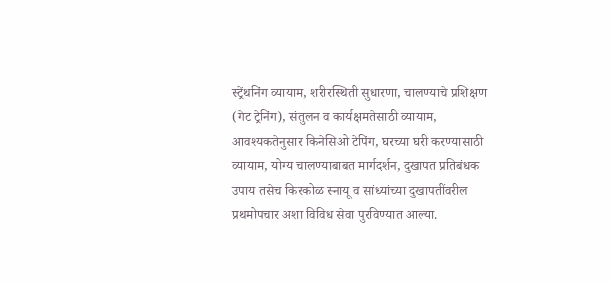स्ट्रेंथनिंग व्यायाम, शरीरस्थिती सुधारणा, चालण्याचे प्रशिक्षण (गेट ट्रेनिंग), संतुलन व कार्यक्षमतेसाठी व्यायाम, आवश्यकतेनुसार किनेसिओ टेपिंग, घरच्या घरी करण्यासाठी व्यायाम, योग्य चालण्याबाबत मार्गदर्शन, दुखापत प्रतिबंधक उपाय तसेच किरकोळ स्नायू व सांध्यांच्या दुखापतींवरील प्रथमोपचार अशा विविध सेवा पुरविण्यात आल्या.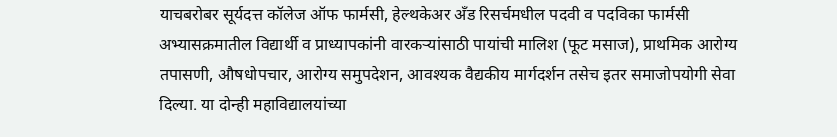याचबरोबर सूर्यदत्त कॉलेज ऑफ फार्मसी, हेल्थकेअर अँड रिसर्चमधील पदवी व पदविका फार्मसी अभ्यासक्रमातील विद्यार्थी व प्राध्यापकांनी वारकऱ्यांसाठी पायांची मालिश (फूट मसाज), प्राथमिक आरोग्य तपासणी, औषधोपचार, आरोग्य समुपदेशन, आवश्यक वैद्यकीय मार्गदर्शन तसेच इतर समाजोपयोगी सेवा दिल्या. या दोन्ही महाविद्यालयांच्या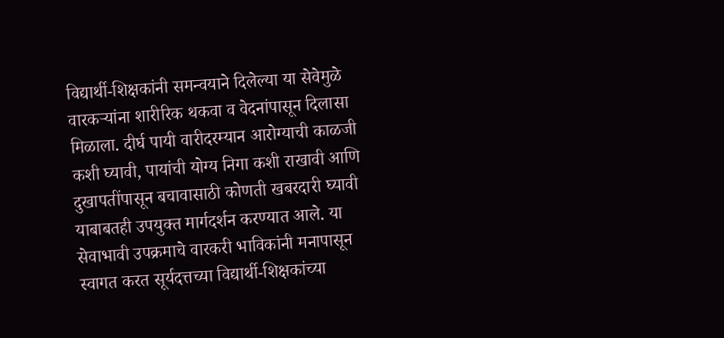विद्यार्थी-शिक्षकांनी समन्वयाने दिलेल्या या सेवेमुळे वारकऱ्यांना शारीरिक थकवा व वेदनांपासून दिलासा मिळाला. दीर्घ पायी वारीदरम्यान आरोग्याची काळजी कशी घ्यावी, पायांची योग्य निगा कशी राखावी आणि दुखापतींपासून बचावासाठी कोणती खबरदारी घ्यावी याबाबतही उपयुक्त मार्गदर्शन करण्यात आले. या सेवाभावी उपक्रमाचे वारकरी भाविकांनी मनापासून स्वागत करत सूर्यदत्तच्या विद्यार्थी-शिक्षकांच्या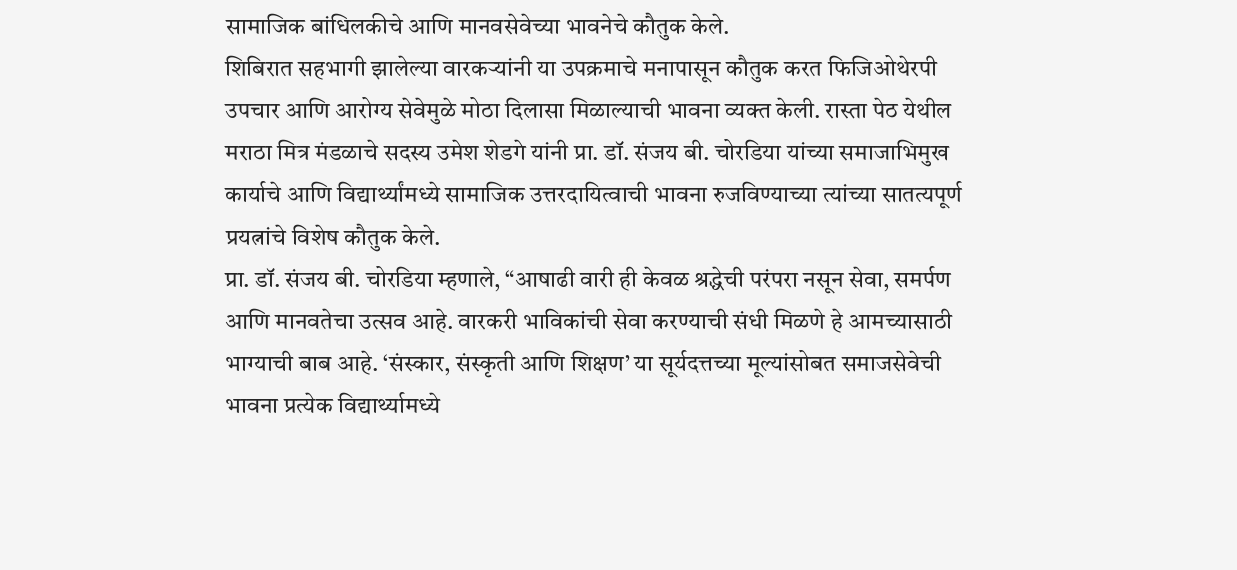सामाजिक बांधिलकीचे आणि मानवसेवेच्या भावनेचे कौतुक केले.
शिबिरात सहभागी झालेल्या वारकऱ्यांनी या उपक्रमाचे मनापासून कौतुक करत फिजिओथेरपी उपचार आणि आरोग्य सेवेमुळे मोठा दिलासा मिळाल्याची भावना व्यक्त केली. रास्ता पेठ येथील मराठा मित्र मंडळाचे सदस्य उमेश शेडगे यांनी प्रा. डॉ. संजय बी. चोरडिया यांच्या समाजाभिमुख कार्याचे आणि विद्यार्थ्यांमध्ये सामाजिक उत्तरदायित्वाची भावना रुजविण्याच्या त्यांच्या सातत्यपूर्ण प्रयत्नांचे विशेष कौतुक केले.
प्रा. डॉ. संजय बी. चोरडिया म्हणाले, “आषाढी वारी ही केवळ श्रद्धेची परंपरा नसून सेवा, समर्पण आणि मानवतेचा उत्सव आहे. वारकरी भाविकांची सेवा करण्याची संधी मिळणे हे आमच्यासाठी भाग्याची बाब आहे. ‘संस्कार, संस्कृती आणि शिक्षण’ या सूर्यदत्तच्या मूल्यांसोबत समाजसेवेची भावना प्रत्येक विद्यार्थ्यामध्ये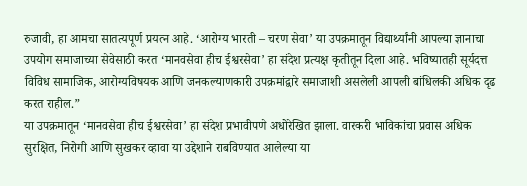रुजावी, हा आमचा सातत्यपूर्ण प्रयत्न आहे. ‘आरोग्य भारती – चरण सेवा’ या उपक्रमातून विद्यार्थ्यांनी आपल्या ज्ञानाचा उपयोग समाजाच्या सेवेसाठी करत ‘मानवसेवा हीच ईश्वरसेवा’ हा संदेश प्रत्यक्ष कृतीतून दिला आहे. भविष्यातही सूर्यदत्त विविध सामाजिक, आरोग्यविषयक आणि जनकल्याणकारी उपक्रमांद्वारे समाजाशी असलेली आपली बांधिलकी अधिक दृढ करत राहील.”
या उपक्रमातून ‘मानवसेवा हीच ईश्वरसेवा’ हा संदेश प्रभावीपणे अधोरेखित झाला. वारकरी भाविकांचा प्रवास अधिक सुरक्षित, निरोगी आणि सुखकर व्हावा या उद्देशाने राबविण्यात आलेल्या या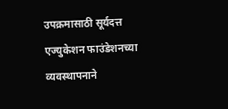उपक्रमासाठी सूर्यदत्त एज्युकेशन फाउंडेशनच्या व्यवस्थापनाने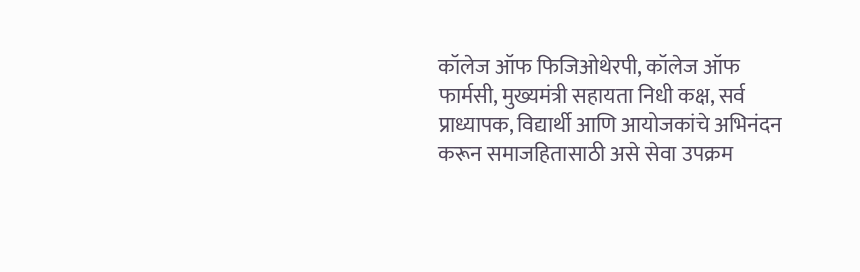कॉलेज ऑफ फिजिओथेरपी, कॉलेज ऑफ फार्मसी, मुख्यमंत्री सहायता निधी कक्ष, सर्व प्राध्यापक, विद्यार्थी आणि आयोजकांचे अभिनंदन करून समाजहितासाठी असे सेवा उपक्रम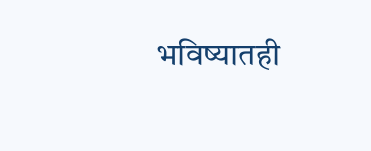भविष्यातही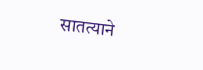सातत्याने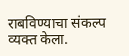राबविण्याचा संकल्प व्यक्त केला.